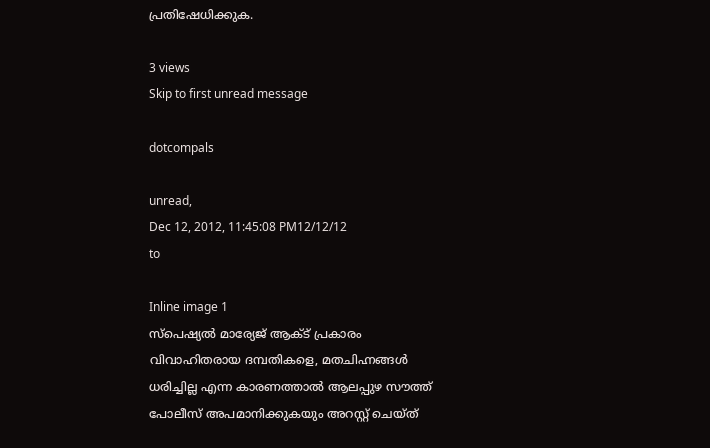പ്രതിഷേധിക്കുക.

3 views
Skip to first unread message

dotcompals

unread,
Dec 12, 2012, 11:45:08 PM12/12/12
to

Inline image 1
സ്പെഷ്യല്‍ മാര്യേജ് ആക്ട് പ്രകാരം വിവാഹിതരായ ദമ്പതികളെ, മതചിഹ്നങ്ങള്‍ ധരിച്ചില്ല എന്ന കാരണത്താല്‍ ആലപ്പുഴ സൗത്ത് പോലീസ് അപമാനിക്കുകയും അറസ്റ്റ് ചെയ്ത്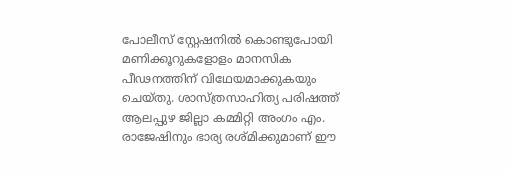പോലീസ് സ്റ്റേഷനില്‍ കൊണ്ടുപോയി മണിക്കൂറുകളോളം മാനസിക പീഢനത്തിന് വിഥേയമാക്കുകയും ചെയ്തു. ശാസ്ത്രസാഹിത്യ പരിഷത്ത് ആലപ്പുഴ ജില്ലാ കമ്മിറ്റി അംഗം എം. രാജേഷിനും ഭാര്യ രശ്മിക്കുമാണ് ഈ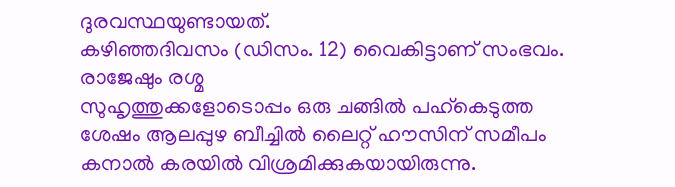ദുരവസ്ഥയുണ്ടായത്.
കഴിഞ്ഞദിവസം (ഡിസം. 12) വൈകിട്ടാണ് സംഭവം. രാജേഷും രശ്മ
സുഹൃത്തുക്കളോടൊപ്പം ഒരു ചങ്ങില്‍ പഹ്കെടുത്ത ശേഷം ആലപ്പുഴ ബീച്ചില്‍ ലൈറ്റ് ഹൗസിന് സമീപം കനാല്‍ കരയില്‍ വിശ്രമിക്കുകയായിരുന്നു.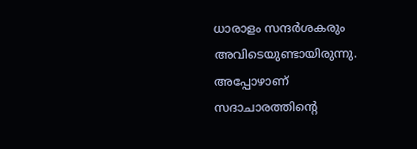ധാരാളം സന്ദര്‍ശകരും അവിടെയുണ്ടായിരുന്നു. അപ്പോഴാണ് സദാചാരത്തിന്‍റെ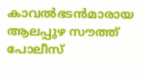കാവല്‍ഭടന്‍മാരായ ആലപ്പുഴ സൗത്ത് പോലീസ്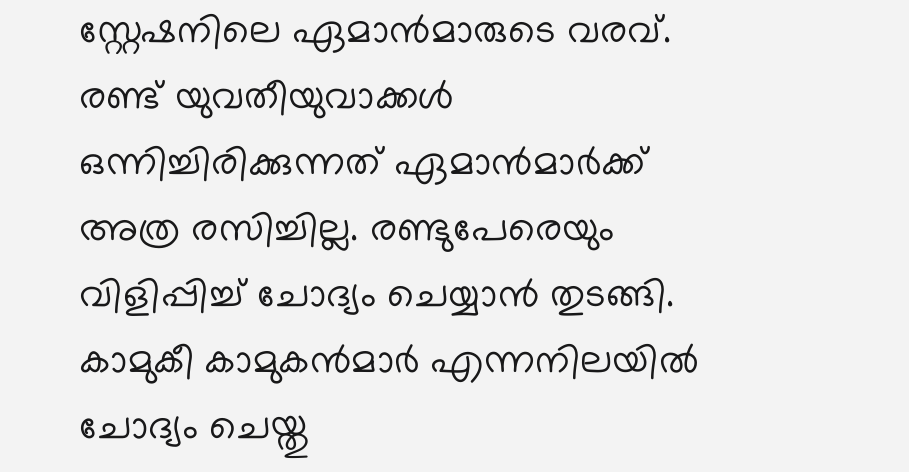സ്റ്റേഷനിലെ ഏമാന്‍മാരുടെ വരവ്. രണ്ട് യുവതീയുവാക്കള്‍ ഒന്നിച്ചിരിക്കുന്നത് ഏമാന്‍മാര്‍ക്ക് അത്ര രസിച്ചില്ല. രണ്ടുപേരെയും വിളിപ്പിച്ച് ചോദ്യം ചെയ്യാന്‍ തുടങ്ങി. കാമുകീ കാമുകന്‍മാര്‍ എന്നനിലയില്‍ ചോദ്യം ചെയ്തു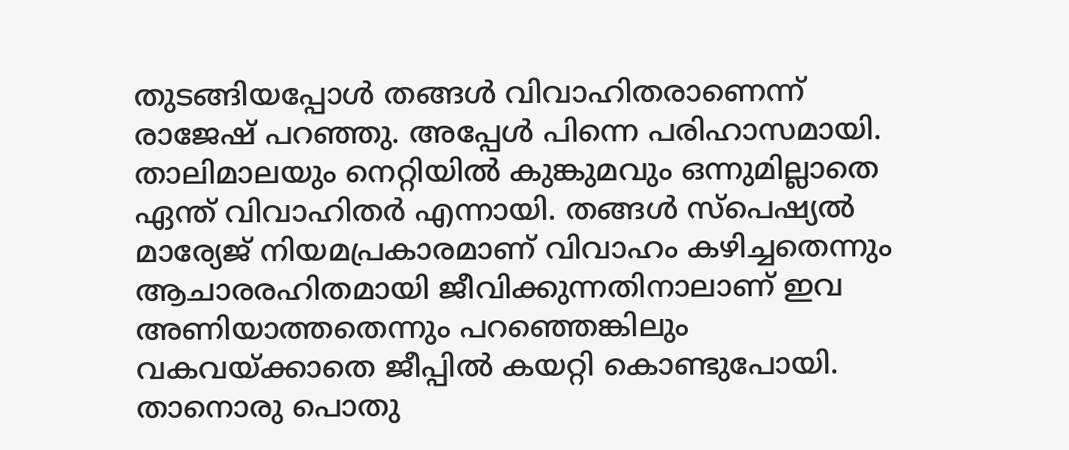തുടങ്ങിയപ്പോള്‍ തങ്ങള്‍ വിവാഹിതരാണെന്ന് രാജേഷ് പറഞ്ഞു. അപ്പേള്‍ പിന്നെ പരിഹാസമായി. താലിമാലയും നെറ്റിയില്‍ കുങ്കുമവും ഒന്നുമില്ലാതെ ഏന്ത് വിവാഹിതര്‍ എന്നായി. തങ്ങള്‍ സ്പെഷ്യല്‍ മാര്യേജ് നിയമപ്രകാരമാണ് വിവാഹം കഴിച്ചതെന്നും ആചാരരഹിതമായി ജീവിക്കുന്നതിനാലാണ് ഇവ അണിയാത്തതെന്നും പറഞ്ഞെങ്കിലും വകവയ്ക്കാതെ ജീപ്പില്‍ കയറ്റി കൊണ്ടുപോയി. താനൊരു പൊതു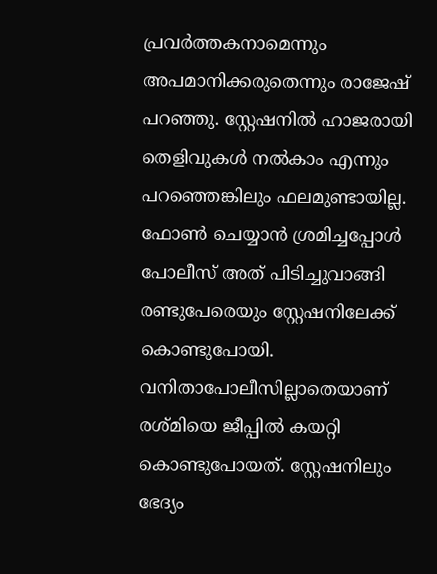പ്രവര്‍ത്തകനാമെന്നും അപമാനിക്കരുതെന്നും രാജേഷ് പറഞ്ഞു. സ്റ്റേഷനില്‍ ഹാജരായി തെളിവുകള്‍ നല്‍കാം എന്നും പറഞ്ഞെങ്കിലും ഫലമുണ്ടായില്ല. ഫോണ്‍ ചെയ്യാന്‍ ശ്രമിച്ചപ്പോള്‍ പോലീസ് അത് പിടിച്ചുവാങ്ങി രണ്ടുപേരെയും സ്റ്റേഷനിലേക്ക് കൊണ്ടുപോയി. വനിതാപോലീസില്ലാതെയാണ് രശ്മിയെ ജീപ്പില്‍ കയറ്റി കൊണ്ടുപോയത്. സ്റ്റേഷനിലും ഭേദ്യം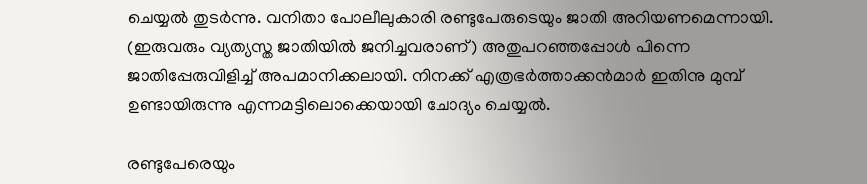ചെയ്യല്‍ തുടര്‍ന്നു. വനിതാ പോലീലുകാരി രണ്ടുപേരുടെയും ജാതി അറിയണമെന്നായി. (ഇരുവരും വ്യത്യസ്ത ജാതിയില്‍ ജനിച്ചവരാണ്) അതുപറഞ്ഞപ്പോള്‍ പിന്നെ ജാതിപ്പേരുവിളിച്ച് അപമാനിക്കലായി. നിനക്ക് എത്രഭര്‍ത്താക്കന്‍മാര്‍ ഇതിനു മുമ്പ് ഉണ്ടായിരുന്നു എന്നമട്ടിലൊക്കെയായി ചോദ്യം ചെയ്യല്‍.

രണ്ടുപേരെയും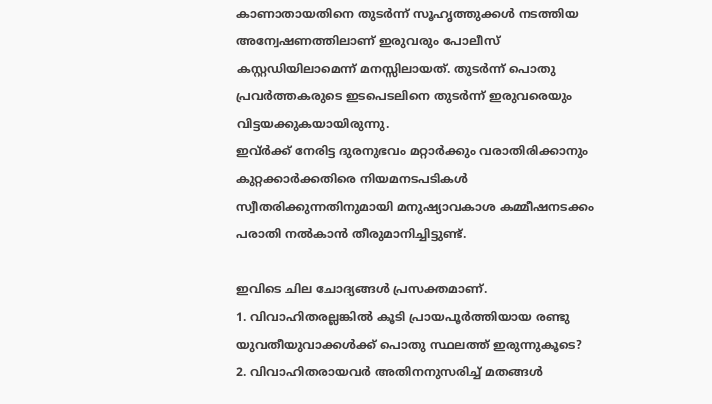കാണാതായതിനെ തുടര്‍ന്ന് സൂഹൃത്തുക്കള്‍ നടത്തിയ അന്വേഷണത്തിലാണ് ഇരുവരും പോലീസ് കസ്റ്റഡിയിലാമെന്ന് മനസ്സിലായത്. തുടര്‍ന്ന് പൊതു പ്രവര്‍ത്തകരുടെ ഇടപെടലിനെ തുടര്‍ന്ന് ഇരുവരെയും വിട്ടയക്കുകയായിരുന്നു.
ഇവ്ര്‍ക്ക് നേരിട്ട ദുരനുഭവം മറ്റാര്‍ക്കും വരാതിരിക്കാനും കുറ്റക്കാര്‍ക്കതിരെ നിയമനടപടികള്‍ സ്വീതരിക്കുന്നതിനുമായി മനുഷ്യാവകാശ കമ്മീഷനടക്കം പരാതി നല്‍കാന്‍ തീരുമാനിച്ചിട്ടുണ്ട്.

ഇവിടെ ചില ചോദ്യങ്ങള്‍ പ്രസക്തമാണ്.
1. വിവാഹിതരല്ലങ്കില്‍ കൂടി പ്രായപൂര്‍ത്തിയായ രണ്ടു യുവതീയുവാക്കള്‍ക്ക് പൊതു സ്ഥലത്ത് ഇരുന്നുകൂടെ?
2. വിവാഹിതരായവര്‍ അതിനനുസരിച്ച് മതങ്ങള്‍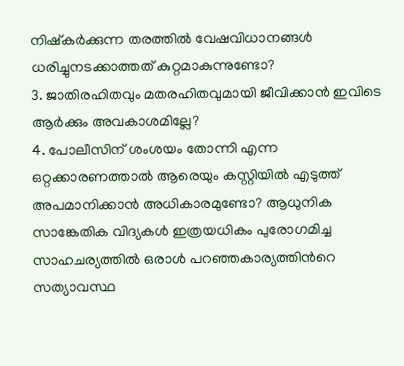നിഷ്കര്‍ക്കുന്ന തരത്തില്‍ വേഷവിധാനങ്ങള്‍ ധരിച്ചുനടക്കാത്തത് കുറ്റമാകുന്നുണ്ടോ?
3. ജാതിരഹിതവും മതരഹിതവുമായി ജീവിക്കാന്‍ ഇവിടെ ആര്‍ക്കും അവകാശമില്ലേ?
4. പോലീസിന് ശംശയം തോന്നി എന്ന ഒറ്റക്കാരണത്താല്‍ ആരെയും കസ്റ്റ‍ിയില്‍ എടുത്ത് അപമാനിക്കാന്‍ അധികാരമുണ്ടോ? ആധുനിക സാങ്കേതിക വിദ്യകള്‍ ഇത്രയധികം പുരോഗമിച്ച സാഹചര്യത്തില്‍ ഒരാള്‍ പറഞ്ഞകാര്യത്തിന്‍റെ സത്യാവസ്ഥ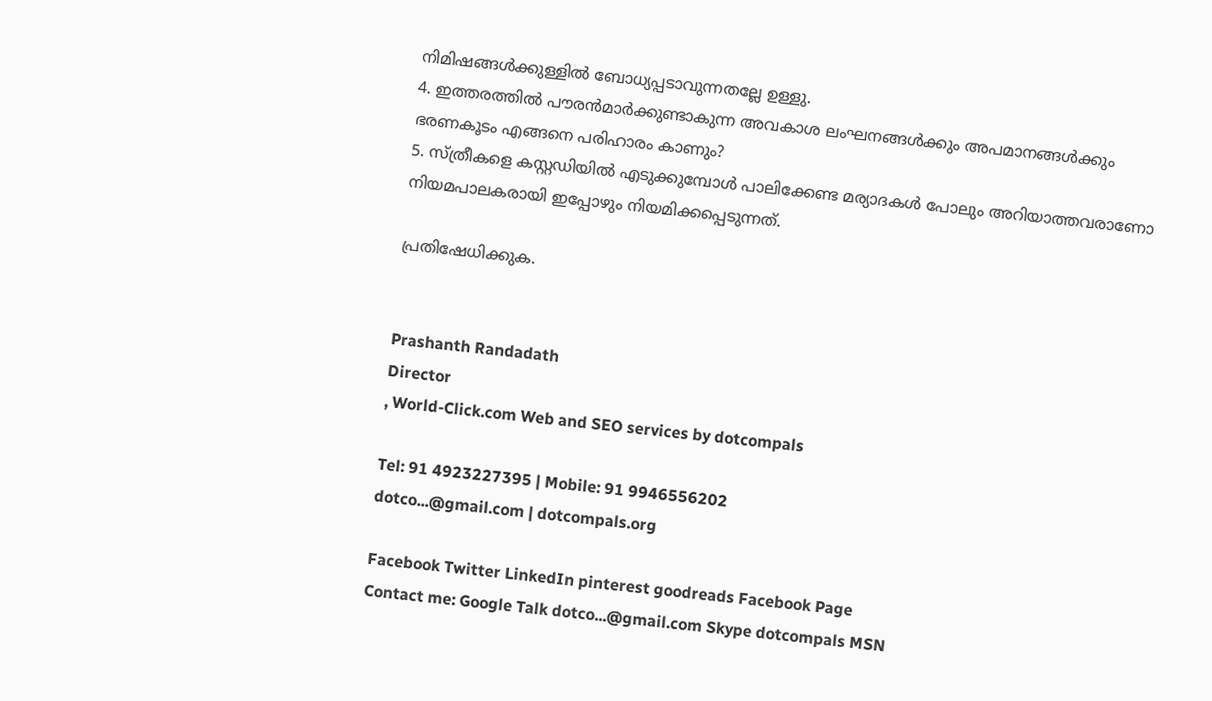നിമിഷങ്ങള്‍ക്കുള്ളില്‍ ബോധ്യപ്പടാവുന്നതല്ലേ ഉള്ളു.
4. ഇത്തരത്തില്‍ പൗരന്‍മാര്‍ക്കുണ്ടാകുന്ന അവകാശ ലംഘനങ്ങള്‍ക്കും അപമാനങ്ങള്‍ക്കും ഭരണകൂടം എങ്ങനെ പരിഹാരം കാണും?
5. സ്ത്രീകളെ കസ്റ്റ‍ഡിയില്‍ എടുക്കുമ്പോള്‍ പാലിക്കേണ്ട മര്യാദകള്‍ പോലും അറിയാത്തവരാണോ നിയമപാലകരായി ഇപ്പോഴും നിയമിക്കപ്പെടുന്നത്.

പ്രതിഷേധിക്കുക.


Prashanth Randadath
Director
, World-Click.com Web and SEO services by dotcompals

Tel: 91 4923227395 | Mobile: 91 9946556202
dotco...@gmail.com | dotcompals.org

Facebook Twitter LinkedIn pinterest goodreads Facebook Page
Contact me: Google Talk dotco...@gmail.com Skype dotcompals MSN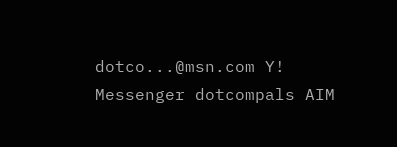dotco...@msn.com Y! Messenger dotcompals AIM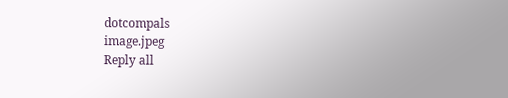dotcompals
image.jpeg
Reply all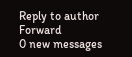Reply to author
Forward
0 new messages